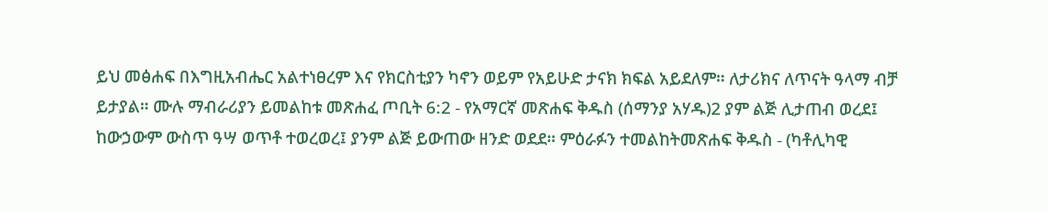ይህ መፅሐፍ በእግዚአብሔር አልተነፀረም እና የክርስቲያን ካኖን ወይም የአይሁድ ታናክ ክፍል አይደለም። ለታሪክና ለጥናት ዓላማ ብቻ ይታያል። ሙሉ ማብራሪያን ይመልከቱ መጽሐፈ ጦቢት 6:2 - የአማርኛ መጽሐፍ ቅዱስ (ሰማንያ አሃዱ)2 ያም ልጅ ሊታጠብ ወረደ፤ ከውኃውም ውስጥ ዓሣ ወጥቶ ተወረወረ፤ ያንም ልጅ ይውጠው ዘንድ ወደደ። ምዕራፉን ተመልከትመጽሐፍ ቅዱስ - (ካቶሊካዊ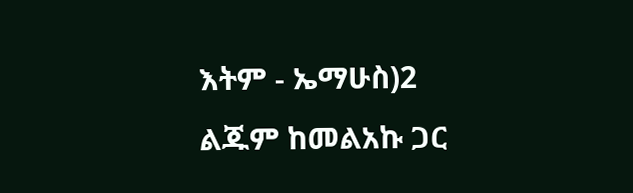እትም - ኤማሁስ)2 ልጁም ከመልአኩ ጋር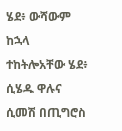ሄደ፥ ውሻውም ከኋላ ተከትሎአቸው ሄደ፥ ሲሄዱ ዋሉና ሲመሽ በጢግሮስ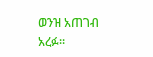ወንዝ አጠገብ አረፉ።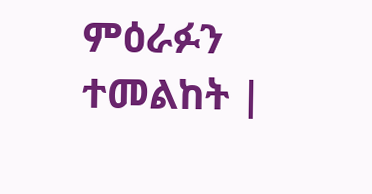ምዕራፉን ተመልከት |